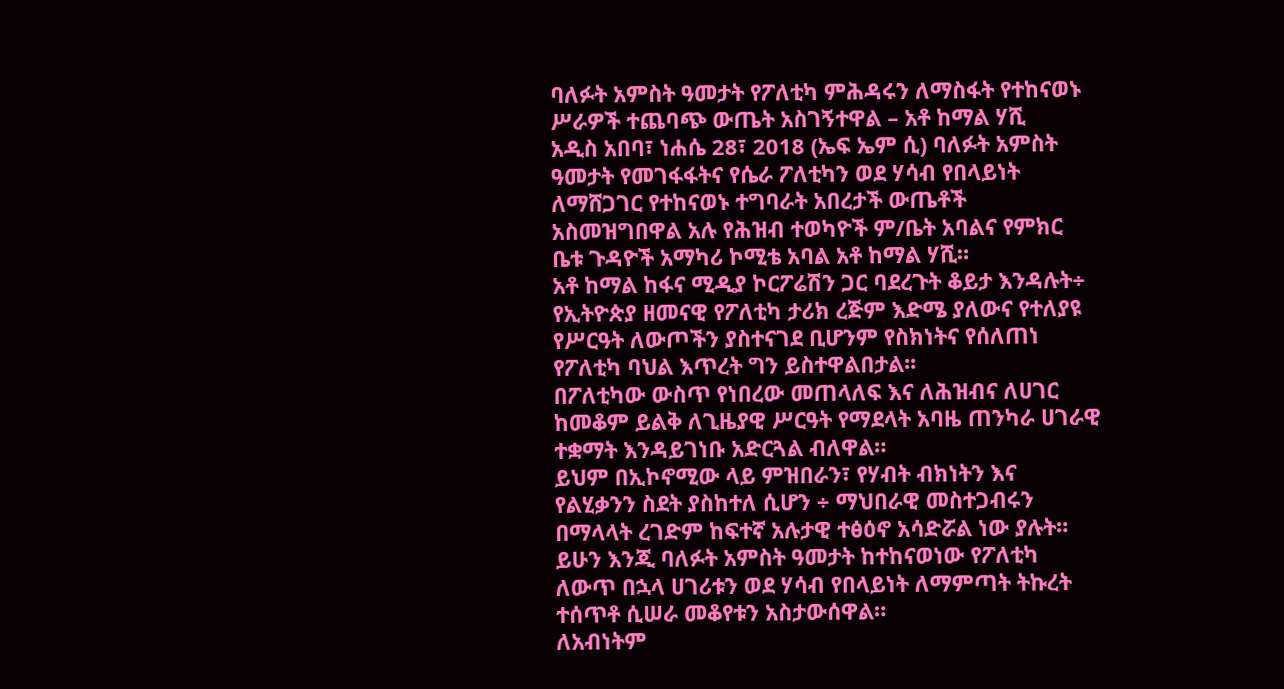ባለፉት አምስት ዓመታት የፖለቲካ ምሕዳሩን ለማስፋት የተከናወኑ ሥራዎች ተጨባጭ ውጤት አስገኝተዋል – አቶ ከማል ሃሺ
አዲስ አበባ፣ ነሐሴ 28፣ 2018 (ኤፍ ኤም ሲ) ባለፉት አምስት ዓመታት የመገፋፋትና የሴራ ፖለቲካን ወደ ሃሳብ የበላይነት ለማሸጋገር የተከናወኑ ተግባራት አበረታች ውጤቶች አስመዝግበዋል አሉ የሕዝብ ተወካዮች ም/ቤት አባልና የምክር ቤቱ ጉዳዮች አማካሪ ኮሚቴ አባል አቶ ከማል ሃሺ።
አቶ ከማል ከፋና ሚዲያ ኮርፖሬሽን ጋር ባደረጉት ቆይታ እንዳሉት÷ የኢትዮጵያ ዘመናዊ የፖለቲካ ታሪክ ረጅም እድሜ ያለውና የተለያዩ የሥርዓት ለውጦችን ያስተናገደ ቢሆንም የስክነትና የሰለጠነ የፖለቲካ ባህል እጥረት ግን ይስተዋልበታል፡፡
በፖለቲካው ውስጥ የነበረው መጠላለፍ እና ለሕዝብና ለሀገር ከመቆም ይልቅ ለጊዜያዊ ሥርዓት የማደላት አባዜ ጠንካራ ሀገራዊ ተቋማት እንዳይገነቡ አድርጓል ብለዋል።
ይህም በኢኮኖሚው ላይ ምዝበራን፣ የሃብት ብክነትን እና የልሂቃንን ስደት ያስከተለ ሲሆን ÷ ማህበራዊ መስተጋብሩን በማላላት ረገድም ከፍተኛ አሉታዊ ተፅዕኖ አሳድሯል ነው ያሉት።
ይሁን እንጂ ባለፉት አምስት ዓመታት ከተከናወነው የፖለቲካ ለውጥ በኋላ ሀገሪቱን ወደ ሃሳብ የበላይነት ለማምጣት ትኩረት ተሰጥቶ ሲሠራ መቆየቱን አስታውሰዋል።
ለአብነትም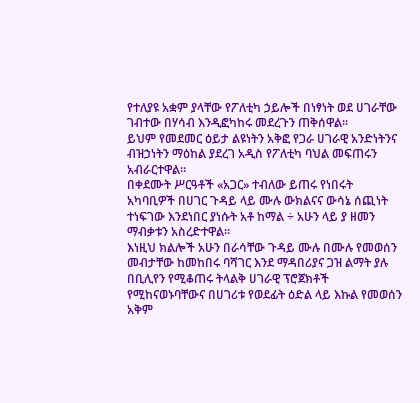የተለያዩ አቋም ያላቸው የፖለቲካ ኃይሎች በነፃነት ወደ ሀገራቸው ገብተው በሃሳብ እንዲፎካከሩ መደረጉን ጠቅሰዋል።
ይህም የመደመር ዕይታ ልዩነትን አቅፎ የጋራ ሀገራዊ አንድነትንና ብዝኃነትን ማዕከል ያደረገ አዲስ የፖለቲካ ባህል መፍጠሩን አብራርተዋል።
በቀደሙት ሥርዓቶች «አጋር» ተብለው ይጠሩ የነበሩት አካባቢዎች በሀገር ጉዳይ ላይ ሙሉ ውክልናና ውሳኔ ሰጪነት ተነፍገው እንደነበር ያነሱት አቶ ከማል ÷ አሁን ላይ ያ ዘመን ማብቃቱን አስረድተዋል።
እነዚህ ክልሎች አሁን በራሳቸው ጉዳይ ሙሉ በሙሉ የመወሰን መብታቸው ከመከበሩ ባሻገር እንደ ማዳበሪያና ጋዝ ልማት ያሉ በቢሊየን የሚቆጠሩ ትላልቅ ሀገራዊ ፕሮጀክቶች የሚከናወኑባቸውና በሀገሪቱ የወደፊት ዕድል ላይ እኩል የመወሰን አቅም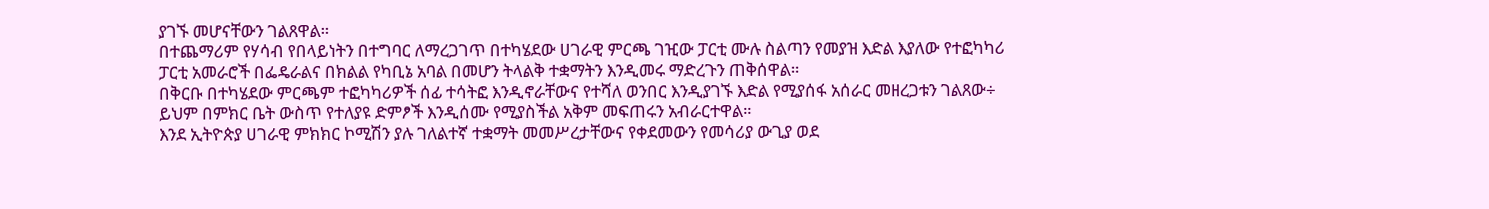ያገኙ መሆናቸውን ገልጸዋል።
በተጨማሪም የሃሳብ የበላይነትን በተግባር ለማረጋገጥ በተካሄደው ሀገራዊ ምርጫ ገዢው ፓርቲ ሙሉ ስልጣን የመያዝ እድል እያለው የተፎካካሪ ፓርቲ አመራሮች በፌዴራልና በክልል የካቢኔ አባል በመሆን ትላልቅ ተቋማትን እንዲመሩ ማድረጉን ጠቅሰዋል።
በቅርቡ በተካሄደው ምርጫም ተፎካካሪዎች ሰፊ ተሳትፎ እንዲኖራቸውና የተሻለ ወንበር እንዲያገኙ እድል የሚያሰፋ አሰራር መዘረጋቱን ገልጸው÷ ይህም በምክር ቤት ውስጥ የተለያዩ ድምፆች እንዲሰሙ የሚያስችል አቅም መፍጠሩን አብራርተዋል።
እንደ ኢትዮጵያ ሀገራዊ ምክክር ኮሚሽን ያሉ ገለልተኛ ተቋማት መመሥረታቸውና የቀደመውን የመሳሪያ ውጊያ ወደ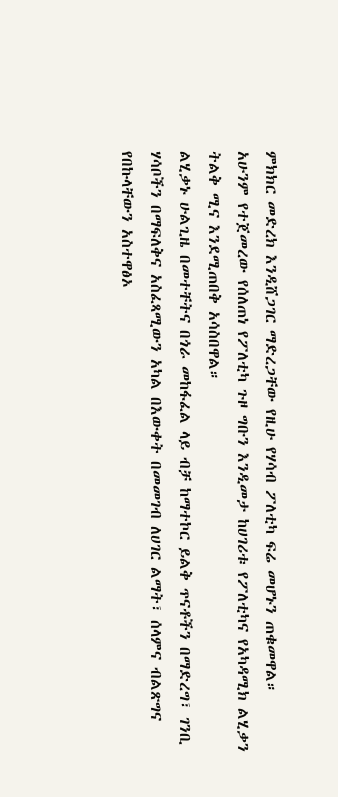ምክክር መድረክ እንዲሸጋገር ማድረጋቸው የዚሁ የሃሳብ ፖለቲካ ፍሬ መሆኑን ጠቁመዋል።
አሁንም የተጀመረው የሰለጠነ የፖለቲካ ጉዞ ግቡን እንዲመታ ከሀገሪቱ የፖለቲካና የአካዳሚክ ልሂቃን ትልቅ ሚና እንደሚጠበቅ አሳስበዋል።
ልሂቃኑ ሁልጊዜ በመተቸትና በጎራ መከፋፈል ላይ ብቻ ከማተኮር ይልቅ ጥናቶችን በማድረግ፣ ገንቢ ሃሳቦችን በማፍለቅና አስፈጻሚውን አካል በእውቀት በመመገብ ለሀገር ልማት፣ ሰላምና ብልጽግና የበኩላቸውን አስተዋፅኦ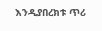እንዲያበረክቱ ጥሪ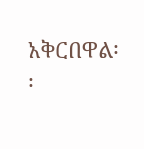አቅርበዋል፡፡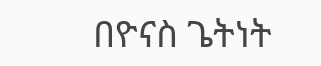በዮናስ ጌትነት